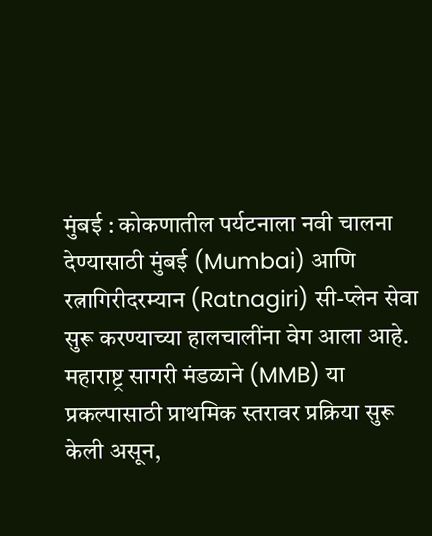मुंबई : कोकणातील पर्यटनाला नवी चालना देण्यासाठी मुंबई (Mumbai) आणि रत्नागिरीदरम्यान (Ratnagiri) सी-प्लेन सेवा सुरू करण्याच्या हालचालींना वेग आला आहे. महाराष्ट्र सागरी मंडळाने (MMB) या प्रकल्पासाठी प्राथमिक स्तरावर प्रक्रिया सुरू केली असून,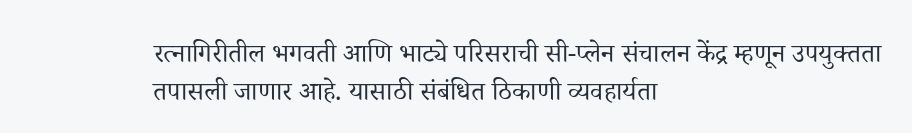रत्नागिरीतील भगवती आणि भाट्ये परिसराची सी-प्लेन संचालन केंद्र म्हणून उपयुक्तता तपासली जाणार आहे. यासाठी संबंधित ठिकाणी व्यवहार्यता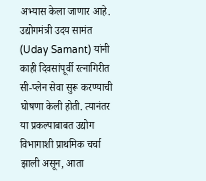अभ्यास केला जाणार आहे.
उद्योगमंत्री उदय सामंत (Uday Samant) यांनी काही दिवसांपूर्वी रत्नागिरीत सी-प्लेन सेवा सुरू करण्याची घोषणा केली होती. त्यानंतर या प्रकल्पाबाबत उद्योग विभागाशी प्राथमिक चर्चा झाली असून, आता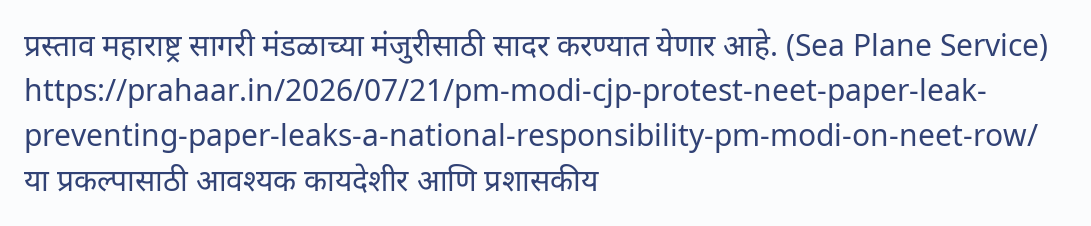प्रस्ताव महाराष्ट्र सागरी मंडळाच्या मंजुरीसाठी सादर करण्यात येणार आहे. (Sea Plane Service)
https://prahaar.in/2026/07/21/pm-modi-cjp-protest-neet-paper-leak-preventing-paper-leaks-a-national-responsibility-pm-modi-on-neet-row/
या प्रकल्पासाठी आवश्यक कायदेशीर आणि प्रशासकीय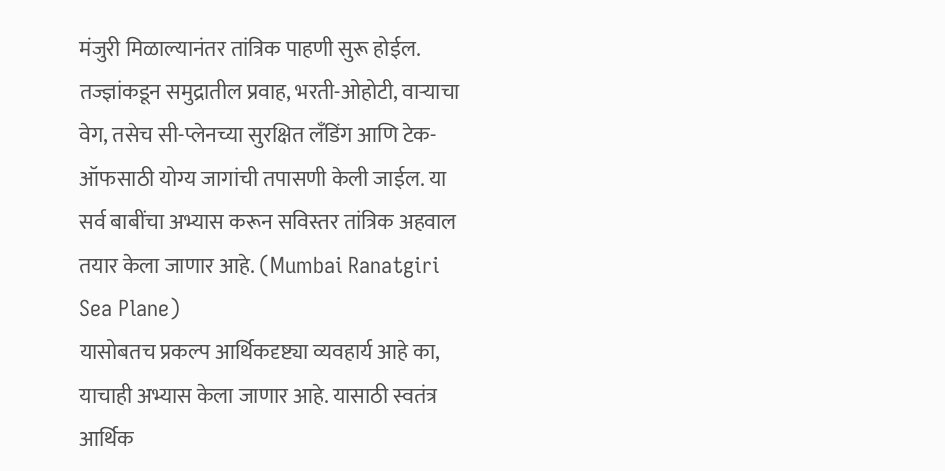मंजुरी मिळाल्यानंतर तांत्रिक पाहणी सुरू होईल. तज्ज्ञांकडून समुद्रातील प्रवाह, भरती-ओहोटी, वाऱ्याचा वेग, तसेच सी-प्लेनच्या सुरक्षित लँडिंग आणि टेक-ऑफसाठी योग्य जागांची तपासणी केली जाईल. या सर्व बाबींचा अभ्यास करून सविस्तर तांत्रिक अहवाल तयार केला जाणार आहे. (Mumbai Ranatgiri Sea Plane)
यासोबतच प्रकल्प आर्थिकदृष्ट्या व्यवहार्य आहे का, याचाही अभ्यास केला जाणार आहे. यासाठी स्वतंत्र आर्थिक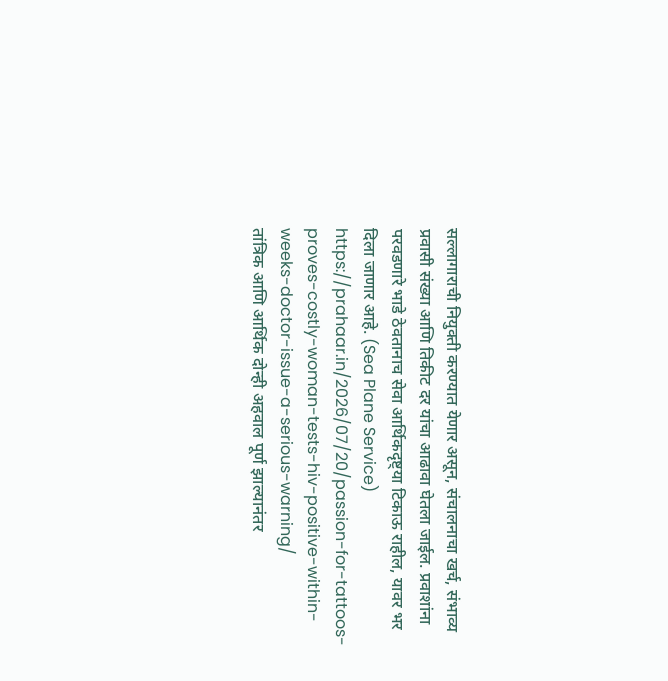सल्लागाराची नियुक्ती करण्यात येणार असून, संचालनाचा खर्च, संभाव्य प्रवासी संख्या आणि तिकीट दर यांचा आढावा घेतला जाईल. प्रवाशांना परवडणारे भाडे ठेवतानाच सेवा आर्थिकदृष्ट्या टिकाऊ राहील, यावर भर दिला जाणार आहे. (Sea Plane Service)
https://prahaar.in/2026/07/20/passion-for-tattoos-proves-costly-woman-tests-hiv-positive-within-weeks-doctor-issue-a-serious-warning/
तांत्रिक आणि आर्थिक दोन्ही अहवाल पूर्ण झाल्यानंतर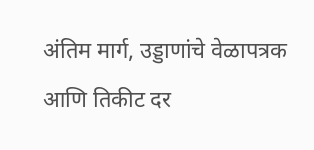अंतिम मार्ग, उड्डाणांचे वेळापत्रक आणि तिकीट दर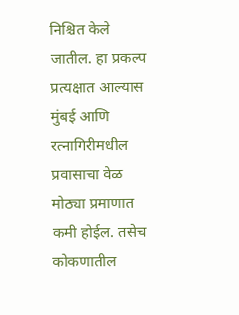निश्चित केले जातील. हा प्रकल्प प्रत्यक्षात आल्यास मुंबई आणि रत्नागिरीमधील प्रवासाचा वेळ मोठ्या प्रमाणात कमी होईल. तसेच कोकणातील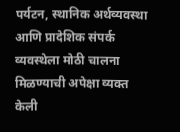पर्यटन, स्थानिक अर्थव्यवस्था आणि प्रादेशिक संपर्क व्यवस्थेला मोठी चालना मिळण्याची अपेक्षा व्यक्त केली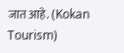जात आहे. (Kokan Tourism)